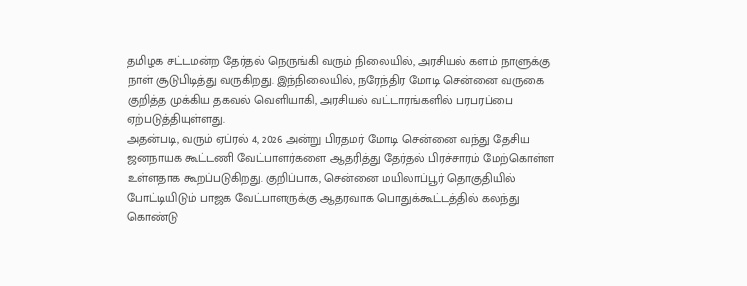தமிழக சட்டமன்ற தேர்தல் நெருங்கி வரும் நிலையில், அரசியல் களம் நாளுக்கு நாள் சூடுபிடித்து வருகிறது. இந்நிலையில், நரேந்திர மோடி சென்னை வருகை குறித்த முக்கிய தகவல் வெளியாகி, அரசியல் வட்டாரங்களில் பரபரப்பை ஏற்படுத்தியுள்ளது.
அதன்படி, வரும் ஏப்ரல் 4, 2026 அன்று பிரதமர் மோடி சென்னை வந்து தேசிய ஜனநாயக கூட்டணி வேட்பாளர்களை ஆதரித்து தேர்தல் பிரச்சாரம் மேற்கொள்ள உள்ளதாக கூறப்படுகிறது. குறிப்பாக, சென்னை மயிலாப்பூர் தொகுதியில் போட்டியிடும் பாஜக வேட்பாளருக்கு ஆதரவாக பொதுக்கூட்டத்தில் கலந்து கொண்டு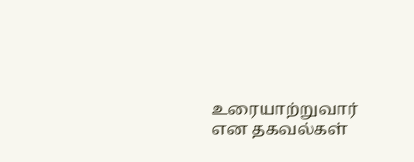உரையாற்றுவார் என தகவல்கள்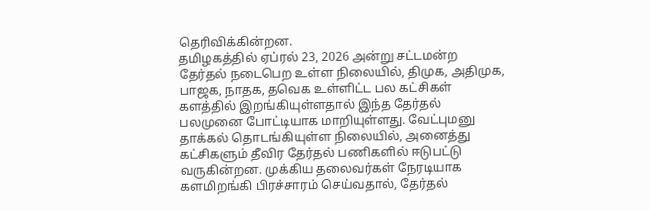தெரிவிக்கின்றன.
தமிழகத்தில் ஏப்ரல் 23, 2026 அன்று சட்டமன்ற தேர்தல் நடைபெற உள்ள நிலையில், திமுக, அதிமுக, பாஜக, நாதக, தவெக உள்ளிட்ட பல கட்சிகள் களத்தில் இறங்கியுள்ளதால் இந்த தேர்தல் பலமுனை போட்டியாக மாறியுள்ளது. வேட்புமனு தாக்கல் தொடங்கியுள்ள நிலையில், அனைத்து கட்சிகளும் தீவிர தேர்தல் பணிகளில் ஈடுபட்டு வருகின்றன. முக்கிய தலைவர்கள் நேரடியாக களமிறங்கி பிரச்சாரம் செய்வதால், தேர்தல்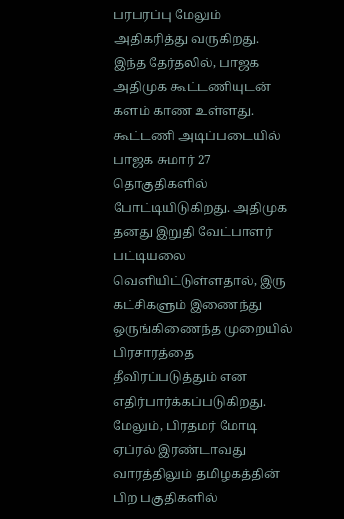பரபரப்பு மேலும் அதிகரித்து வருகிறது.
இந்த தேர்தலில், பாஜக அதிமுக கூட்டணியுடன் களம் காண உள்ளது. கூட்டணி அடிப்படையில் பாஜக சுமார் 27 தொகுதிகளில் போட்டியிடுகிறது. அதிமுக தனது இறுதி வேட்பாளர் பட்டியலை வெளியிட்டுள்ளதால், இரு கட்சிகளும் இணைந்து ஒருங்கிணைந்த முறையில் பிரசாரத்தை தீவிரப்படுத்தும் என எதிர்பார்க்கப்படுகிறது.
மேலும், பிரதமர் மோடி ஏப்ரல் இரண்டாவது வாரத்திலும் தமிழகத்தின் பிற பகுதிகளில்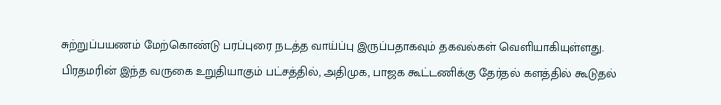சுற்றுப்பயணம் மேற்கொண்டு பரப்புரை நடத்த வாய்ப்பு இருப்பதாகவும் தகவல்கள் வெளியாகியுள்ளது.
பிரதமரின் இந்த வருகை உறுதியாகும் பட்சத்தில், அதிமுக, பாஜக கூட்டணிக்கு தேர்தல் களத்தில் கூடுதல்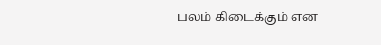பலம் கிடைக்கும் என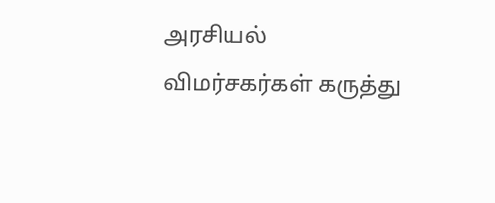அரசியல் விமர்சகர்கள் கருத்து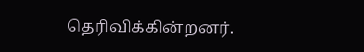தெரிவிக்கின்றனர்.